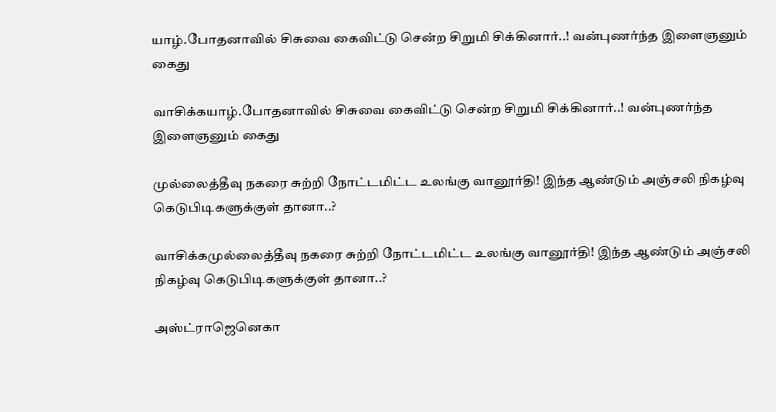யாழ்.போதனாவில் சிசுவை கைவிட்டு சென்ற சிறுமி சிக்கினார்..! வன்புணர்ந்த இளைஞனும் கைது

வாசிக்கயாழ்.போதனாவில் சிசுவை கைவிட்டு சென்ற சிறுமி சிக்கினார்..! வன்புணர்ந்த இளைஞனும் கைது

முல்லைத்தீவு நகரை சுற்றி நோட்டமிட்ட உலங்கு வானூர்தி! இந்த ஆண்டும் அஞ்சலி நிகழ்வு கெடுபிடிகளுக்குள் தானா..?

வாசிக்கமுல்லைத்தீவு நகரை சுற்றி நோட்டமிட்ட உலங்கு வானூர்தி! இந்த ஆண்டும் அஞ்சலி நிகழ்வு கெடுபிடிகளுக்குள் தானா..?

அஸ்ட்ராஜெனெகா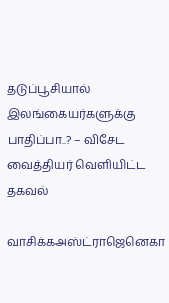தடுப்பூசியால் இலங்கையர்களுக்கு பாதிப்பா..? – விசேட வைத்தியர் வெளியிட்ட தகவல்

வாசிக்கஅஸ்ட்ராஜெனெகா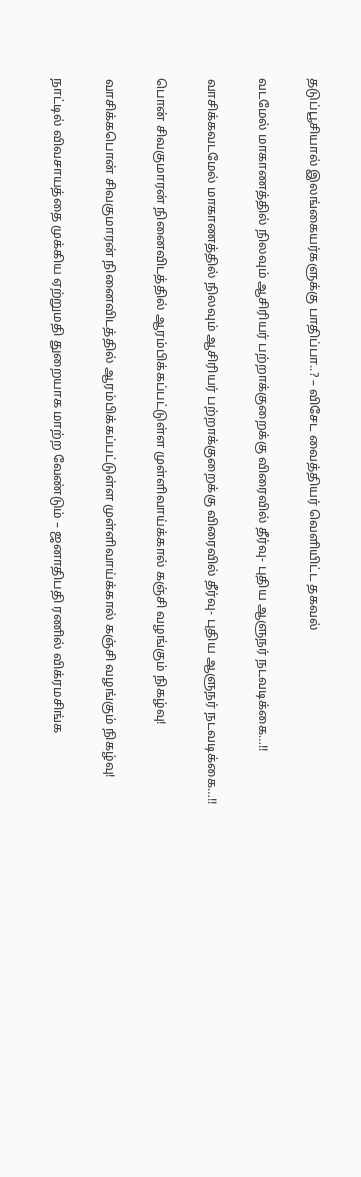தடுப்பூசியால் இலங்கையர்களுக்கு பாதிப்பா..? – விசேட வைத்தியர் வெளியிட்ட தகவல்

வடமேல் மாகாணத்தில் நிலவும் ஆசிரியர் பற்றாக்குறைக்கு விரைவில் தீர்வு- புதிய ஆளுநர் நடவடிக்கை…!!

வாசிக்கவடமேல் மாகாணத்தில் நிலவும் ஆசிரியர் பற்றாக்குறைக்கு விரைவில் தீர்வு- புதிய ஆளுநர் நடவடிக்கை…!!

பொன் சிவகுமாரன் நினைவிடத்தில் ஆரம்பிக்கப்பட்டுள்ள முள்ளிவாய்க்கால் கஞ்சி வழங்கும் நிகழ்வு!

வாசிக்கபொன் சிவகுமாரன் நினைவிடத்தில் ஆரம்பிக்கப்பட்டுள்ள முள்ளிவாய்க்கால் கஞ்சி வழங்கும் நிகழ்வு!

நாட்டில் விவசாயத்தை முக்கிய ஏற்றுமதி துறையாக மாற்ற வேண்டும் – ஜனாதிபதி ரணில் விக்ரமசிங்க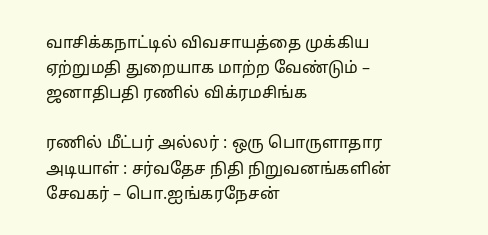வாசிக்கநாட்டில் விவசாயத்தை முக்கிய ஏற்றுமதி துறையாக மாற்ற வேண்டும் – ஜனாதிபதி ரணில் விக்ரமசிங்க

ரணில் மீட்பர் அல்லர் : ஒரு பொருளாதார அடியாள் : சர்வதேச நிதி நிறுவனங்களின் சேவகர் – பொ.ஐங்கரநேசன்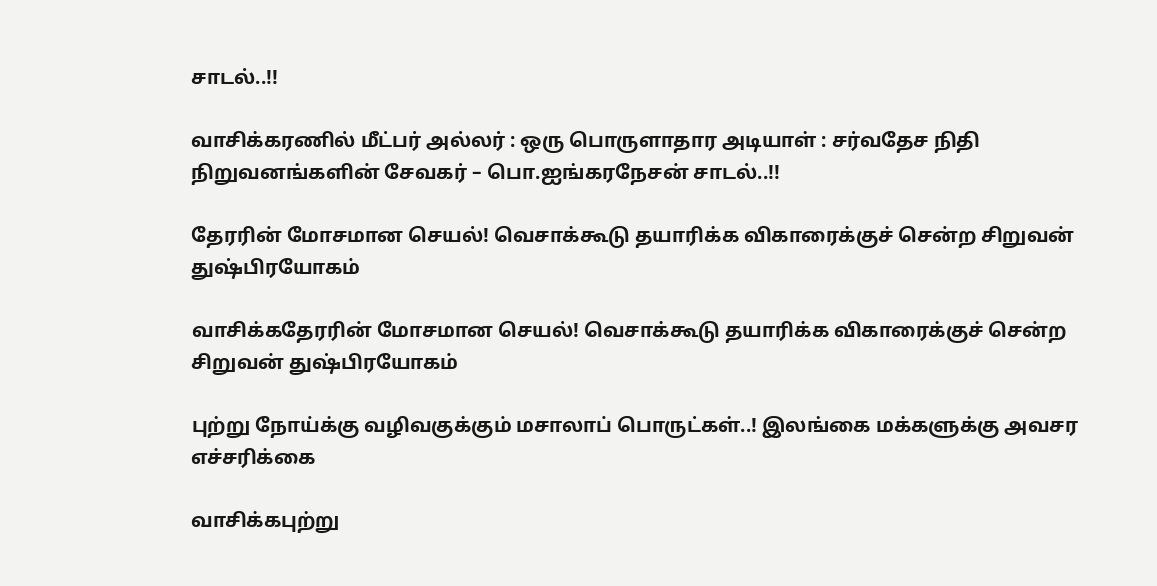சாடல்..!!

வாசிக்கரணில் மீட்பர் அல்லர் : ஒரு பொருளாதார அடியாள் : சர்வதேச நிதி நிறுவனங்களின் சேவகர் – பொ.ஐங்கரநேசன் சாடல்..!!

தேரரின் மோசமான செயல்! வெசாக்கூடு தயாரிக்க விகாரைக்குச் சென்ற சிறுவன் துஷ்பிரயோகம்

வாசிக்கதேரரின் மோசமான செயல்! வெசாக்கூடு தயாரிக்க விகாரைக்குச் சென்ற சிறுவன் துஷ்பிரயோகம்

புற்று நோய்க்கு வழிவகுக்கும் மசாலாப் பொருட்கள்..! இலங்கை மக்களுக்கு அவசர எச்சரிக்கை

வாசிக்கபுற்று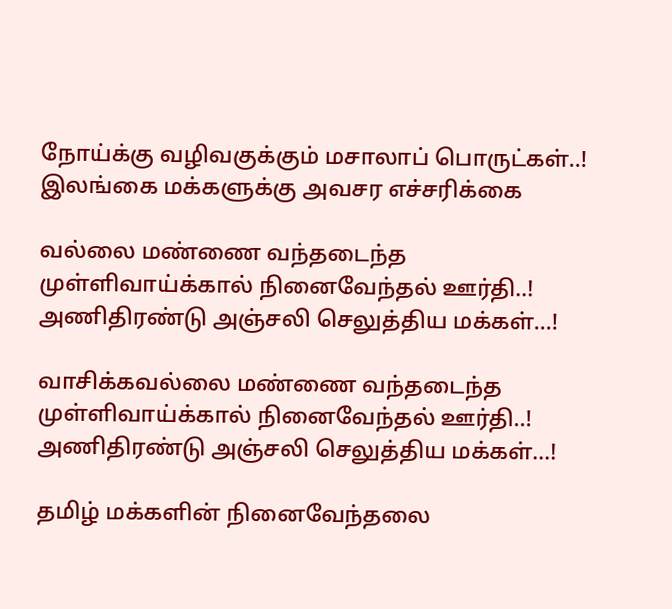நோய்க்கு வழிவகுக்கும் மசாலாப் பொருட்கள்..! இலங்கை மக்களுக்கு அவசர எச்சரிக்கை

வல்லை மண்ணை வந்தடைந்த முள்ளிவாய்க்கால் நினைவேந்தல் ஊர்தி..! அணிதிரண்டு அஞ்சலி செலுத்திய மக்கள்…!

வாசிக்கவல்லை மண்ணை வந்தடைந்த முள்ளிவாய்க்கால் நினைவேந்தல் ஊர்தி..! அணிதிரண்டு அஞ்சலி செலுத்திய மக்கள்…!

தமிழ் மக்களின் நினைவேந்தலை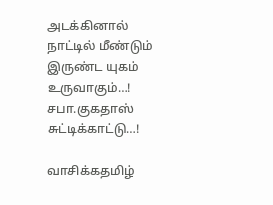அடக்கினால் நாட்டில் மீண்டும் இருண்ட யுகம் உருவாகும்…! சபா.குகதாஸ் சுட்டிக்காட்டு…!

வாசிக்கதமிழ்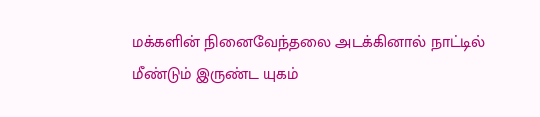மக்களின் நினைவேந்தலை அடக்கினால் நாட்டில் மீண்டும் இருண்ட யுகம்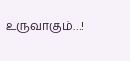உருவாகும்…!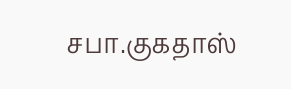சபா.குகதாஸ்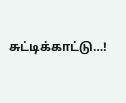சுட்டிக்காட்டு…!